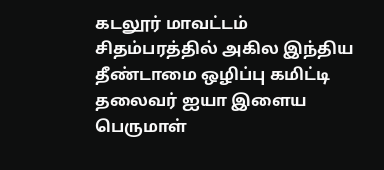கடலூர் மாவட்டம் சிதம்பரத்தில் அகில இந்திய தீண்டாமை ஒழிப்பு கமிட்டி தலைவர் ஐயா இளைய பெருமாள்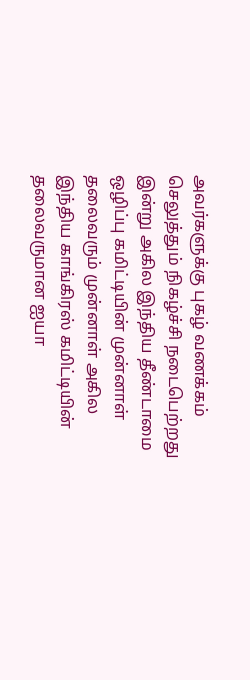அவர்களுக்கு புகழ் வணக்கம் செலுத்தும் நிகழ்ச்சி நடைபெற்றது
இன்று அகில இந்திய தீண்டாமை ஒழிப்பு கமிட்டியின் முன்னாள் தலைவரும் முன்னாள் அகில இந்திய காங்கிரஸ் கமிட்டியின் தலைவருமான ஐயா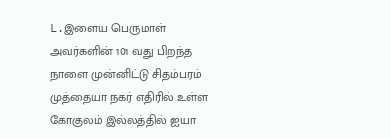L.இளைய பெருமாள் அவர்களின் 101 வது பிறந்த நாளை முன்னிட்டு சிதம்பரம் முத்தையா நகர் எதிரில் உள்ள கோகுலம் இல்லத்தில் ஐயா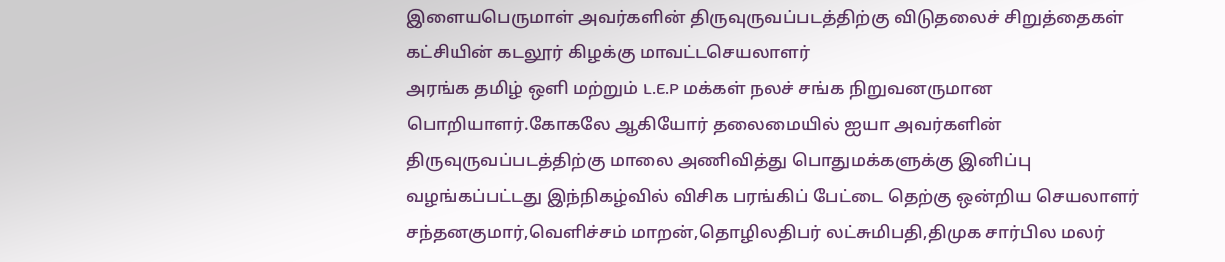இளையபெருமாள் அவர்களின் திருவுருவப்படத்திற்கு விடுதலைச் சிறுத்தைகள் கட்சியின் கடலூர் கிழக்கு மாவட்டசெயலாளர்
அரங்க தமிழ் ஒளி மற்றும் L.E.P மக்கள் நலச் சங்க நிறுவனருமான பொறியாளர்.கோகலே ஆகியோர் தலைமையில் ஐயா அவர்களின் திருவுருவப்படத்திற்கு மாலை அணிவித்து பொதுமக்களுக்கு இனிப்பு வழங்கப்பட்டது இந்நிகழ்வில் விசிக பரங்கிப் பேட்டை தெற்கு ஒன்றிய செயலாளர் சந்தனகுமார்,வெளிச்சம் மாறன்,தொழிலதிபர் லட்சுமிபதி,திமுக சார்பில மலர்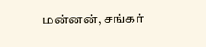மன்னன், சங்கர்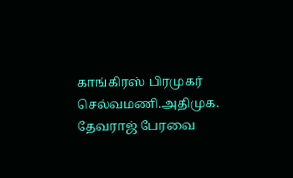காங்கிரஸ் பிரமுகர் செல்வமணி.அதிமுக. தேவராஜ் பேரவை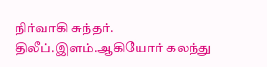நிர்வாகி சுந்தர். திலீப்.இளம்.ஆகியோர் கலந்து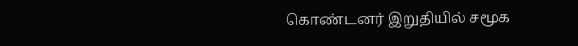கொண்டனர் இறுதியில் சமூக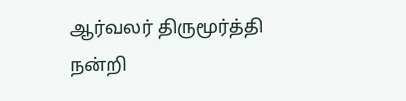ஆர்வலர் திருமூர்த்தி நன்றி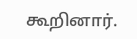கூறினார்.